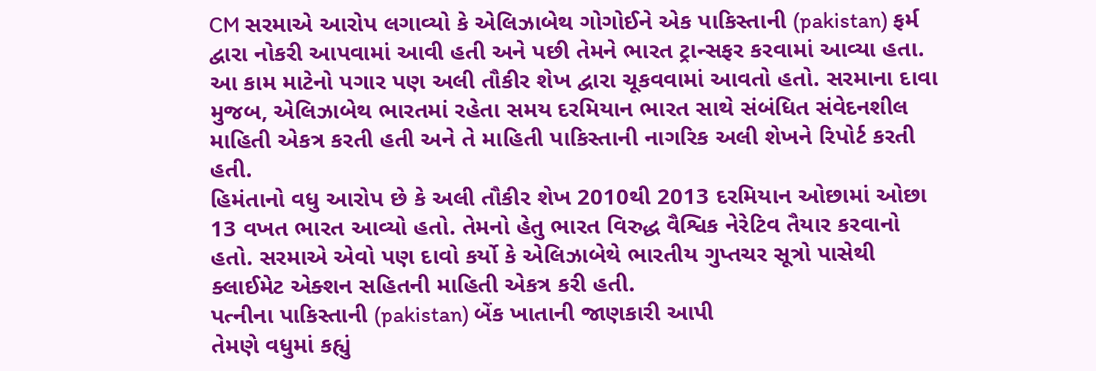CM સરમાએ આરોપ લગાવ્યો કે એલિઝાબેથ ગોગોઈને એક પાકિસ્તાની (pakistan) ફર્મ દ્વારા નોકરી આપવામાં આવી હતી અને પછી તેમને ભારત ટ્રાન્સફર કરવામાં આવ્યા હતા. આ કામ માટેનો પગાર પણ અલી તૌકીર શેખ દ્વારા ચૂકવવામાં આવતો હતો. સરમાના દાવા મુજબ, એલિઝાબેથ ભારતમાં રહેતા સમય દરમિયાન ભારત સાથે સંબંધિત સંવેદનશીલ માહિતી એકત્ર કરતી હતી અને તે માહિતી પાકિસ્તાની નાગરિક અલી શેખને રિપોર્ટ કરતી હતી.
હિમંતાનો વધુ આરોપ છે કે અલી તૌકીર શેખ 2010થી 2013 દરમિયાન ઓછામાં ઓછા 13 વખત ભારત આવ્યો હતો. તેમનો હેતુ ભારત વિરુદ્ધ વૈશ્વિક નેરેટિવ તૈયાર કરવાનો હતો. સરમાએ એવો પણ દાવો કર્યો કે એલિઝાબેથે ભારતીય ગુપ્તચર સૂત્રો પાસેથી ક્લાઈમેટ એક્શન સહિતની માહિતી એકત્ર કરી હતી.
પત્નીના પાકિસ્તાની (pakistan) બેંક ખાતાની જાણકારી આપી
તેમણે વધુમાં કહ્યું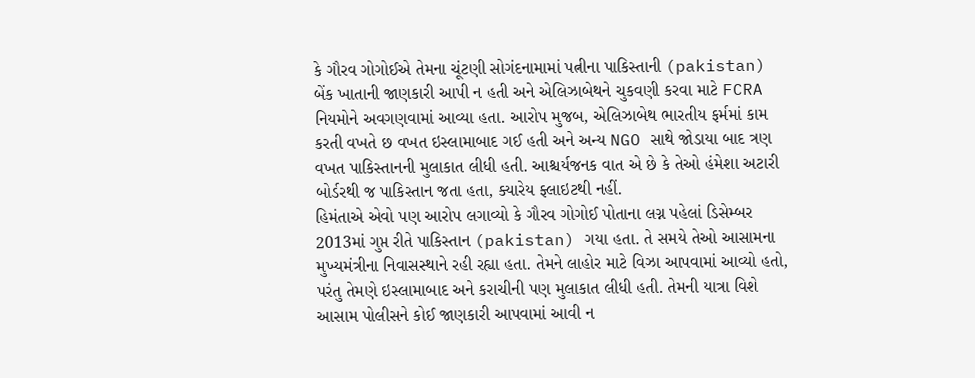કે ગૌરવ ગોગોઈએ તેમના ચૂંટણી સોગંદનામામાં પત્નીના પાકિસ્તાની (pakistan) બેંક ખાતાની જાણકારી આપી ન હતી અને એલિઝાબેથને ચુકવણી કરવા માટે FCRA નિયમોને અવગણવામાં આવ્યા હતા. આરોપ મુજબ, એલિઝાબેથ ભારતીય ફર્મમાં કામ કરતી વખતે છ વખત ઇસ્લામાબાદ ગઈ હતી અને અન્ય NGO સાથે જોડાયા બાદ ત્રણ વખત પાકિસ્તાનની મુલાકાત લીધી હતી. આશ્ચર્યજનક વાત એ છે કે તેઓ હંમેશા અટારી બોર્ડરથી જ પાકિસ્તાન જતા હતા, ક્યારેય ફ્લાઇટથી નહીં.
હિમંતાએ એવો પણ આરોપ લગાવ્યો કે ગૌરવ ગોગોઈ પોતાના લગ્ન પહેલાં ડિસેમ્બર 2013માં ગુપ્ત રીતે પાકિસ્તાન (pakistan) ગયા હતા. તે સમયે તેઓ આસામના મુખ્યમંત્રીના નિવાસસ્થાને રહી રહ્યા હતા. તેમને લાહોર માટે વિઝા આપવામાં આવ્યો હતો, પરંતુ તેમણે ઇસ્લામાબાદ અને કરાચીની પણ મુલાકાત લીધી હતી. તેમની યાત્રા વિશે આસામ પોલીસને કોઈ જાણકારી આપવામાં આવી ન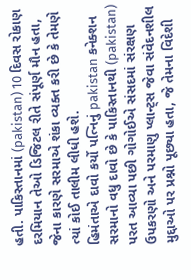હતી. પાકિસ્તાનમાં (pakistan) 10 દિવસ રોકાણ દરમિયાન તેઓ ડિજિટલ રીતે સંપૂર્ણ મૌન હતા, જેના કારણે સરમાએ શંકા વ્યક્ત કરી છે કે તેમણે ત્યાં કોઈ તાલીમ લીધી હશે.
હિમંતાએ દાવો કર્યો પત્નિનું pakistan કનેક્શન
સરમાનો વધુ દાવો છે કે પાકિસ્તાનથી (pakistan) પરત આવ્યા પછી ગોગોઈએ સંસદમાં સંરક્ષણ ઉપકરણો અને પરમાણુ પ્લાન્ટ્સ જેવા સંવેદનશીલ મુદ્દાઓ પર પ્રશ્નો પૂછ્યા હતા, જે તેમના વિદેશી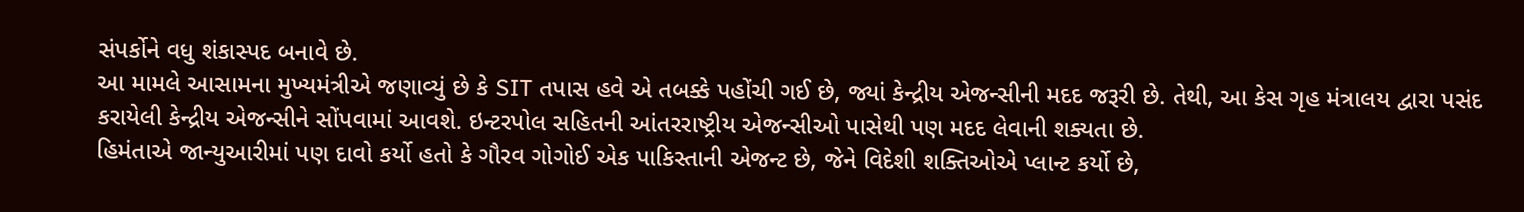સંપર્કોને વધુ શંકાસ્પદ બનાવે છે.
આ મામલે આસામના મુખ્યમંત્રીએ જણાવ્યું છે કે SIT તપાસ હવે એ તબક્કે પહોંચી ગઈ છે, જ્યાં કેન્દ્રીય એજન્સીની મદદ જરૂરી છે. તેથી, આ કેસ ગૃહ મંત્રાલય દ્વારા પસંદ કરાયેલી કેન્દ્રીય એજન્સીને સોંપવામાં આવશે. ઇન્ટરપોલ સહિતની આંતરરાષ્ટ્રીય એજન્સીઓ પાસેથી પણ મદદ લેવાની શક્યતા છે.
હિમંતાએ જાન્યુઆરીમાં પણ દાવો કર્યો હતો કે ગૌરવ ગોગોઈ એક પાકિસ્તાની એજન્ટ છે, જેને વિદેશી શક્તિઓએ પ્લાન્ટ કર્યો છે,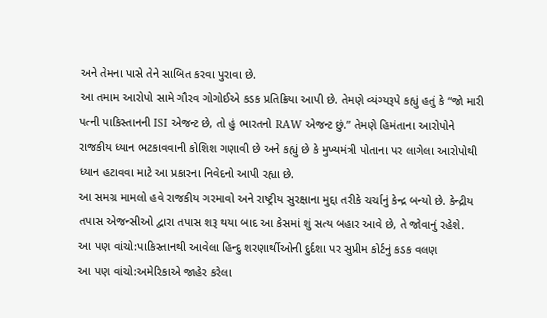અને તેમના પાસે તેને સાબિત કરવા પુરાવા છે.
આ તમામ આરોપો સામે ગૌરવ ગોગોઈએ કડક પ્રતિક્રિયા આપી છે. તેમણે વ્યંગ્યરૂપે કહ્યું હતું કે “જો મારી પત્ની પાકિસ્તાનની ISI એજન્ટ છે, તો હું ભારતનો RAW એજન્ટ છું.” તેમણે હિમંતાના આરોપોને રાજકીય ધ્યાન ભટકાવવાની કોશિશ ગણાવી છે અને કહ્યું છે કે મુખ્યમંત્રી પોતાના પર લાગેલા આરોપોથી ધ્યાન હટાવવા માટે આ પ્રકારના નિવેદનો આપી રહ્યા છે.
આ સમગ્ર મામલો હવે રાજકીય ગરમાવો અને રાષ્ટ્રીય સુરક્ષાના મુદ્દા તરીકે ચર્ચાનું કેન્દ્ર બન્યો છે. કેન્દ્રીય તપાસ એજન્સીઓ દ્વારા તપાસ શરૂ થયા બાદ આ કેસમાં શું સત્ય બહાર આવે છે, તે જોવાનું રહેશે.
આ પણ વાંચો:પાકિસ્તાનથી આવેલા હિન્દુ શરણાર્થીઓની દુર્દશા પર સુપ્રીમ કોર્ટનું કડક વલણ
આ પણ વાંચો:અમેરિકાએ જાહેર કરેલા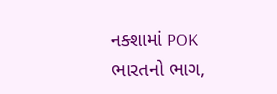નક્શામાં POK ભારતનો ભાગ,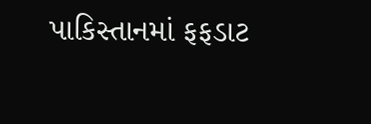પાકિસ્તાનમાં ફફડાટ